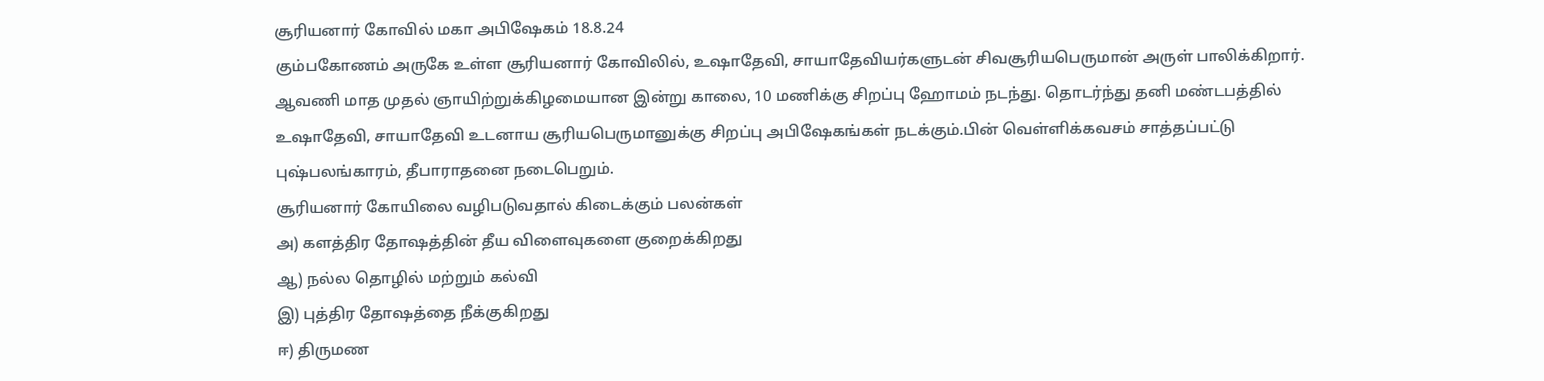சூரியனார் கோவில் மகா அபிஷேகம் 18.8.24
கும்பகோணம் அருகே உள்ள சூரியனார் கோவிலில், உஷாதேவி, சாயாதேவியர்களுடன் சிவசூரியபெருமான் அருள் பாலிக்கிறார். ஆவணி மாத முதல் ஞாயிற்றுக்கிழமையான இன்று காலை, 10 மணிக்கு சிறப்பு ஹோமம் நடந்து. தொடர்ந்து தனி மண்டபத்தில் உஷாதேவி, சாயாதேவி உடனாய சூரியபெருமானுக்கு சிறப்பு அபிஷேகங்கள் நடக்கும்.பின் வெள்ளிக்கவசம் சாத்தப்பட்டு புஷ்பலங்காரம், தீபாராதனை நடைபெறும்.
சூரியனார் கோயிலை வழிபடுவதால் கிடைக்கும் பலன்கள்
அ) களத்திர தோஷத்தின் தீய விளைவுகளை குறைக்கிறது
ஆ) நல்ல தொழில் மற்றும் கல்வி
இ) புத்திர தோஷத்தை நீக்குகிறது
ஈ) திருமண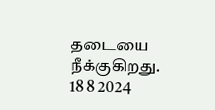தடையை நீக்குகிறது.
18 8 2024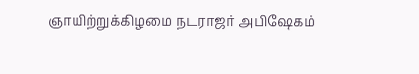ஞாயிற்றுக்கிழமை நடராஜர் அபிஷேகம்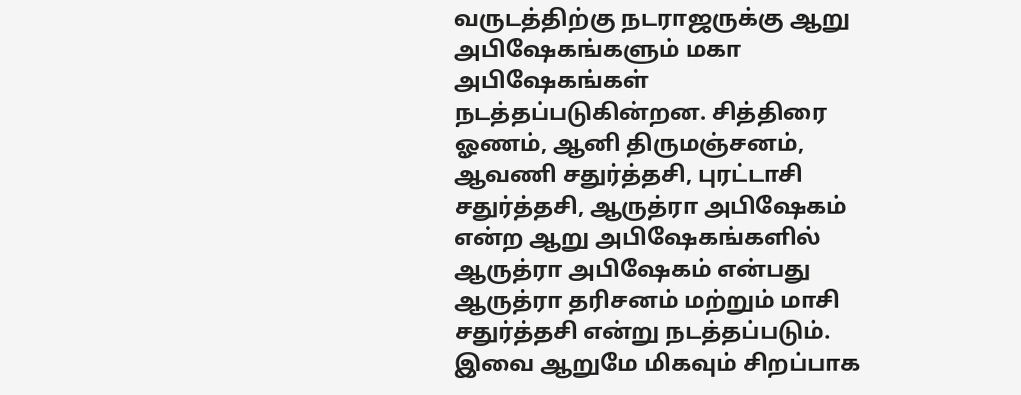வருடத்திற்கு நடராஜருக்கு ஆறு அபிஷேகங்களும் மகா அபிஷேகங்கள் நடத்தப்படுகின்றன. சித்திரை ஓணம், ஆனி திருமஞ்சனம், ஆவணி சதுர்த்தசி, புரட்டாசி சதுர்த்தசி, ஆருத்ரா அபிஷேகம் என்ற ஆறு அபிஷேகங்களில் ஆருத்ரா அபிஷேகம் என்பது ஆருத்ரா தரிசனம் மற்றும் மாசி சதுர்த்தசி என்று நடத்தப்படும். இவை ஆறுமே மிகவும் சிறப்பாக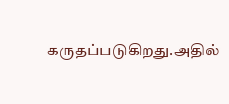கருதப்படுகிறது.அதில்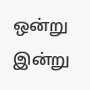ஒன்று இன்று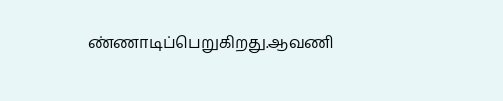ண்ணாடிப்பெறுகிறது.ஆவணி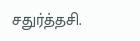சதுர்த்தசி.